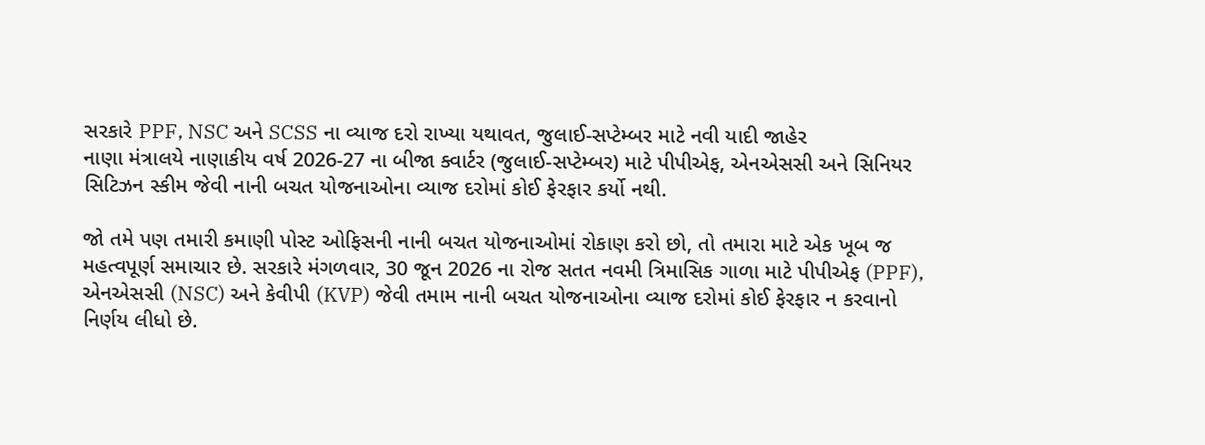સરકારે PPF, NSC અને SCSS ના વ્યાજ દરો રાખ્યા યથાવત, જુલાઈ-સપ્ટેમ્બર માટે નવી યાદી જાહેર
નાણા મંત્રાલયે નાણાકીય વર્ષ 2026-27 ના બીજા ક્વાર્ટર (જુલાઈ-સપ્ટેમ્બર) માટે પીપીએફ, એનએસસી અને સિનિયર સિટિઝન સ્કીમ જેવી નાની બચત યોજનાઓના વ્યાજ દરોમાં કોઈ ફેરફાર કર્યો નથી.

જો તમે પણ તમારી કમાણી પોસ્ટ ઓફિસની નાની બચત યોજનાઓમાં રોકાણ કરો છો, તો તમારા માટે એક ખૂબ જ મહત્વપૂર્ણ સમાચાર છે. સરકારે મંગળવાર, 30 જૂન 2026 ના રોજ સતત નવમી ત્રિમાસિક ગાળા માટે પીપીએફ (PPF), એનએસસી (NSC) અને કેવીપી (KVP) જેવી તમામ નાની બચત યોજનાઓના વ્યાજ દરોમાં કોઈ ફેરફાર ન કરવાનો નિર્ણય લીધો છે.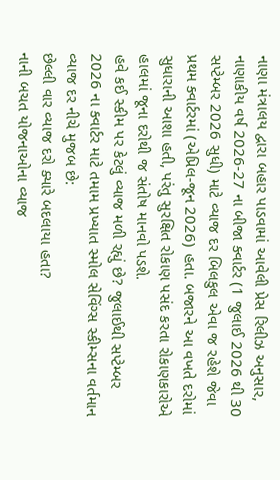નાણા મંત્રાલય દ્વારા બહાર પાડવામાં આવેલી પ્રેસ રિલીઝ અનુસાર, નાણાકીય વર્ષ 2026-27 ના બીજા ક્વાર્ટર (1 જુલાઈ 2026 થી 30 સપ્ટેમ્બર 2026 સુધી) માટે વ્યાજ દર બિલકુલ એવા જ રહેશે જેવા પ્રથમ ક્વાર્ટરમાં (એપ્રિલ-જૂન 2026) હતા. બજારને આ વખતે દરોમાં સુધારાની આશા હતી, પરંતુ સુરક્ષિત રોકાણ પસંદ કરતા રોકાણકારોએ હાલમાં જૂના દરોથી જ સંતોષ માનવો પડશે.
હવે કઈ સ્કીમ પર કેટલું વ્યાજ મળી રહ્યું છે? જુલાઈથી સપ્ટેમ્બર 2026 ના ક્વાર્ટર માટે તમામ પ્રખ્યાત સ્મોલ સેવિંગ્સ સ્કીમ્સના વર્તમાન વ્યાજ દર નીચે મુજબ છે:
છેલ્લી વાર વ્યાજ દરો ક્યારે બદલાયા હતા?
નાની બચત યોજનાઓના વ્યાજ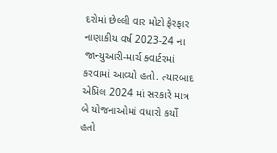દરોમાં છેલ્લી વાર મોટો ફેરફાર નાણાકીય વર્ષ 2023-24 ના જાન્યુઆરી-માર્ચ ક્વાર્ટરમાં કરવામાં આવ્યો હતો. ત્યારબાદ એપ્રિલ 2024 માં સરકારે માત્ર બે યોજનાઓમાં વધારો કર્યો હતો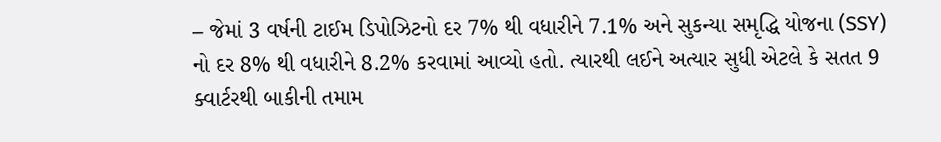– જેમાં 3 વર્ષની ટાઈમ ડિપોઝિટનો દર 7% થી વધારીને 7.1% અને સુકન્યા સમૃદ્ધિ યોજના (SSY) નો દર 8% થી વધારીને 8.2% કરવામાં આવ્યો હતો. ત્યારથી લઈને અત્યાર સુધી એટલે કે સતત 9 ક્વાર્ટરથી બાકીની તમામ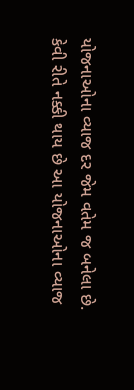યોજનાઓના વ્યાજ દર જેમ વતેમ જ બનેલા છે.
કેવી રીતે નક્કી થાય છે આ યોજનાઓના વ્યાજ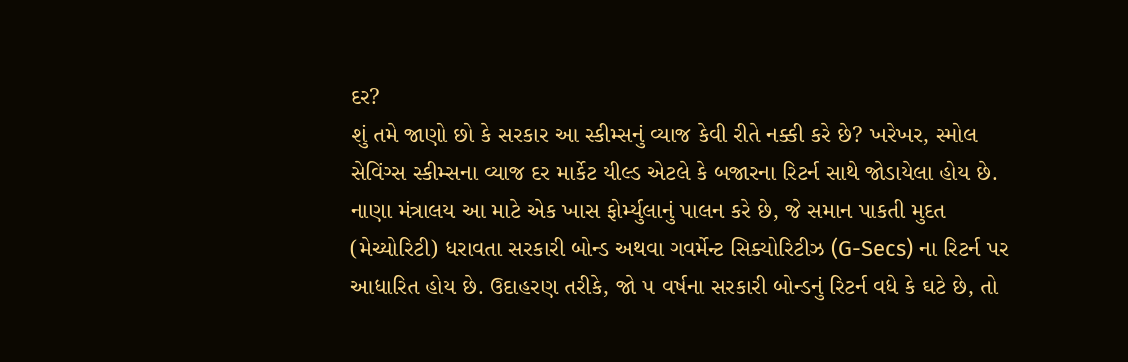દર?
શું તમે જાણો છો કે સરકાર આ સ્કીમ્સનું વ્યાજ કેવી રીતે નક્કી કરે છે? ખરેખર, સ્મોલ સેવિંગ્સ સ્કીમ્સના વ્યાજ દર માર્કેટ યીલ્ડ એટલે કે બજારના રિટર્ન સાથે જોડાયેલા હોય છે. નાણા મંત્રાલય આ માટે એક ખાસ ફોર્મ્યુલાનું પાલન કરે છે, જે સમાન પાકતી મુદત (મેચ્યોરિટી) ધરાવતા સરકારી બોન્ડ અથવા ગવર્મેન્ટ સિક્યોરિટીઝ (G-Secs) ના રિટર્ન પર આધારિત હોય છે. ઉદાહરણ તરીકે, જો ૫ વર્ષના સરકારી બોન્ડનું રિટર્ન વધે કે ઘટે છે, તો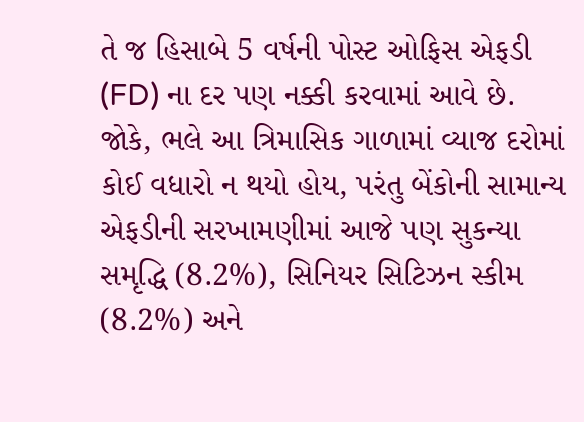તે જ હિસાબે 5 વર્ષની પોસ્ટ ઓફિસ એફડી (FD) ના દર પણ નક્કી કરવામાં આવે છે.
જોકે, ભલે આ ત્રિમાસિક ગાળામાં વ્યાજ દરોમાં કોઈ વધારો ન થયો હોય, પરંતુ બેંકોની સામાન્ય એફડીની સરખામણીમાં આજે પણ સુકન્યા સમૃદ્ધિ (8.2%), સિનિયર સિટિઝન સ્કીમ (8.2%) અને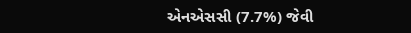એનએસસી (7.7%) જેવી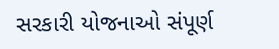સરકારી યોજનાઓ સંપૂર્ણ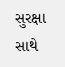સુરક્ષા સાથે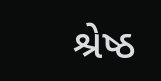શ્રેષ્ઠ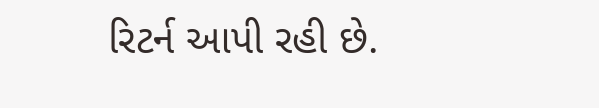રિટર્ન આપી રહી છે.